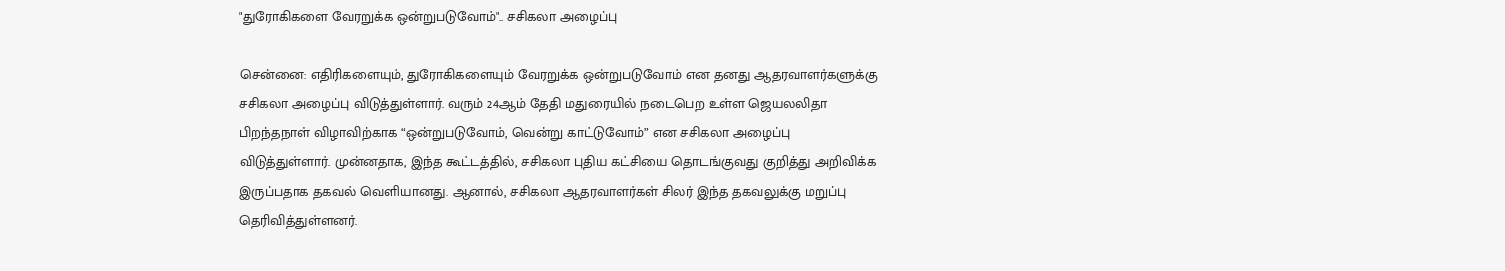"துரோகிகளை வேரறுக்க ஒன்றுபடுவோம்".. சசிகலா அழைப்பு

சென்னை: எதிரிகளையும், துரோகிகளையும் வேரறுக்க ஒன்றுபடுவோம் என தனது ஆதரவாளர்களுக்கு சசிகலா அழைப்பு விடுத்துள்ளார். வரும் 24ஆம் தேதி மதுரையில் நடைபெற உள்ள ஜெயலலிதா பிறந்தநாள் விழாவிற்காக “ஒன்றுபடுவோம், வென்று காட்டுவோம்” என சசிகலா அழைப்பு விடுத்துள்ளார். முன்னதாக, இந்த கூட்டத்தில், சசிகலா புதிய கட்சியை தொடங்குவது குறித்து அறிவிக்க இருப்பதாக தகவல் வெளியானது. ஆனால், சசிகலா ஆதரவாளர்கள் சிலர் இந்த தகவலுக்கு மறுப்பு தெரிவித்துள்ளனர்.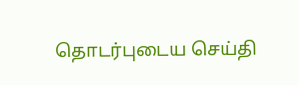தொடர்புடைய செய்தி